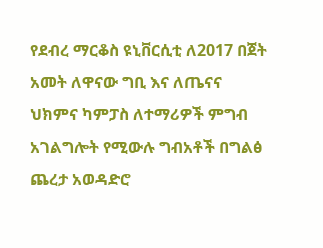የደብረ ማርቆስ ዩኒቨርሲቲ ለ2017 በጀት አመት ለዋናው ግቢ እና ለጤናና ህክምና ካምፓስ ለተማሪዎች ምግብ አገልግሎት የሚውሉ ግብአቶች በግልፅ ጨረታ አወዳድሮ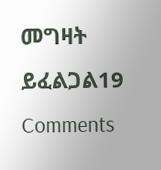መግዛት ይፈልጋል19 Comments